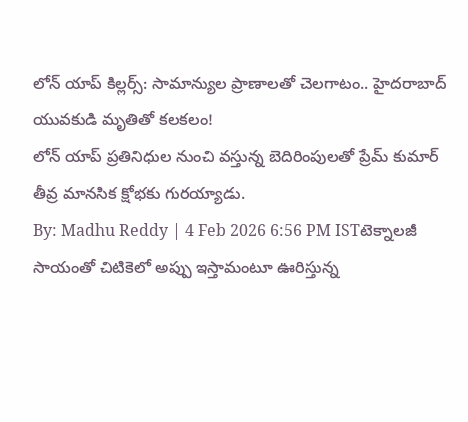లోన్ యాప్ కిల్లర్స్: సామాన్యుల ప్రాణాలతో చెలగాటం.. హైదరాబాద్ యువకుడి మృతితో కలకలం!
లోన్ యాప్ ప్రతినిధుల నుంచి వస్తున్న బెదిరింపులతో ప్రేమ్ కుమార్ తీవ్ర మానసిక క్షోభకు గురయ్యాడు.
By: Madhu Reddy | 4 Feb 2026 6:56 PM ISTటెక్నాలజీ సాయంతో చిటికెలో అప్పు ఇస్తామంటూ ఊరిస్తున్న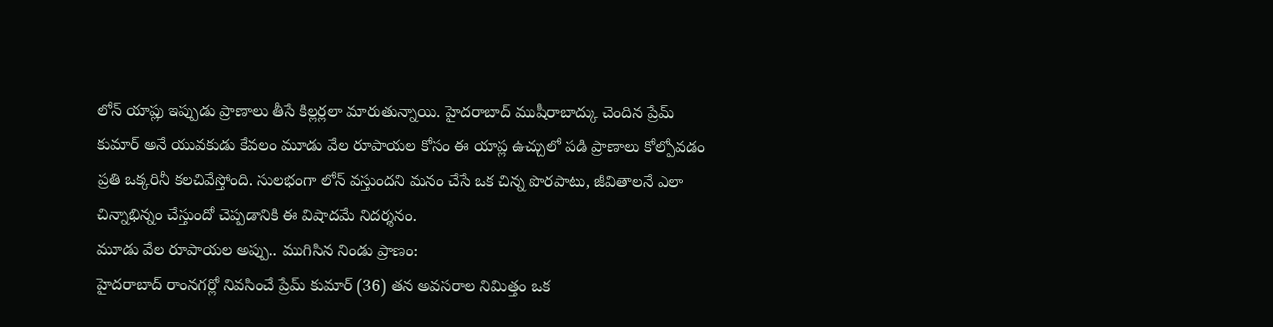లోన్ యాప్లు ఇప్పుడు ప్రాణాలు తీసే కిల్లర్లలా మారుతున్నాయి. హైదరాబాద్ ముషీరాబాద్కు చెందిన ప్రేమ్ కుమార్ అనే యువకుడు కేవలం మూడు వేల రూపాయల కోసం ఈ యాప్ల ఉచ్చులో పడి ప్రాణాలు కోల్పోవడం ప్రతి ఒక్కరినీ కలచివేస్తోంది. సులభంగా లోన్ వస్తుందని మనం చేసే ఒక చిన్న పొరపాటు, జీవితాలనే ఎలా చిన్నాభిన్నం చేస్తుందో చెప్పడానికి ఈ విషాదమే నిదర్శనం.
మూడు వేల రూపాయల అప్పు.. ముగిసిన నిండు ప్రాణం:
హైదరాబాద్ రాంనగర్లో నివసించే ప్రేమ్ కుమార్ (36) తన అవసరాల నిమిత్తం ఒక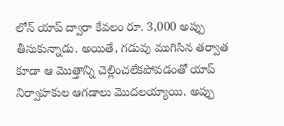లోన్ యాప్ ద్వారా కేవలం రూ. 3,000 అప్పు తీసుకున్నాడు. అయితే, గడువు ముగిసిన తర్వాత కూడా ఆ మొత్తాన్ని చెల్లించలేకపోవడంతో యాప్ నిర్వాహకుల ఆగడాలు మొదలయ్యాయి. అప్పు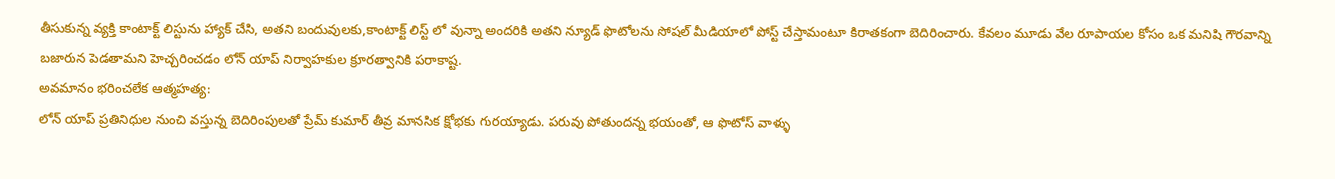తీసుకున్న వ్యక్తి కాంటాక్ట్ లిస్టును హ్యాక్ చేసి, అతని బందువులకు,కాంటాక్ట్ లిస్ట్ లో వున్నా అందరికి అతని న్యూడ్ ఫొటోలను సోషల్ మీడియాలో పోస్ట్ చేస్తామంటూ కిరాతకంగా బెదిరించారు. కేవలం మూడు వేల రూపాయల కోసం ఒక మనిషి గౌరవాన్ని బజారున పెడతామని హెచ్చరించడం లోన్ యాప్ నిర్వాహకుల క్రూరత్వానికి పరాకాష్ట.
అవమానం భరించలేక ఆత్మహత్య:
లోన్ యాప్ ప్రతినిధుల నుంచి వస్తున్న బెదిరింపులతో ప్రేమ్ కుమార్ తీవ్ర మానసిక క్షోభకు గురయ్యాడు. పరువు పోతుందన్న భయంతో, ఆ ఫొటోస్ వాళ్ళు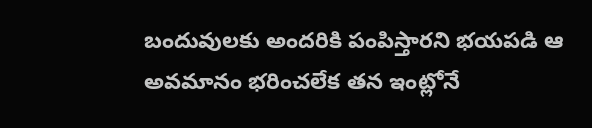బందువులకు అందరికి పంపిస్తారని భయపడి ఆ అవమానం భరించలేక తన ఇంట్లోనే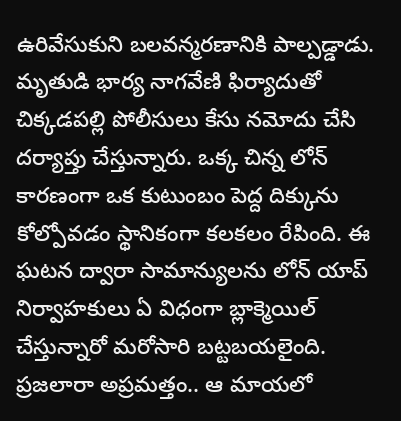ఉరివేసుకుని బలవన్మరణానికి పాల్పడ్డాడు. మృతుడి భార్య నాగవేణి ఫిర్యాదుతో చిక్కడపల్లి పోలీసులు కేసు నమోదు చేసి దర్యాప్తు చేస్తున్నారు. ఒక్క చిన్న లోన్ కారణంగా ఒక కుటుంబం పెద్ద దిక్కును కోల్పోవడం స్థానికంగా కలకలం రేపింది. ఈ ఘటన ద్వారా సామాన్యులను లోన్ యాప్ నిర్వాహకులు ఏ విధంగా బ్లాక్మెయిల్ చేస్తున్నారో మరోసారి బట్టబయలైంది.
ప్రజలారా అప్రమత్తం.. ఆ మాయలో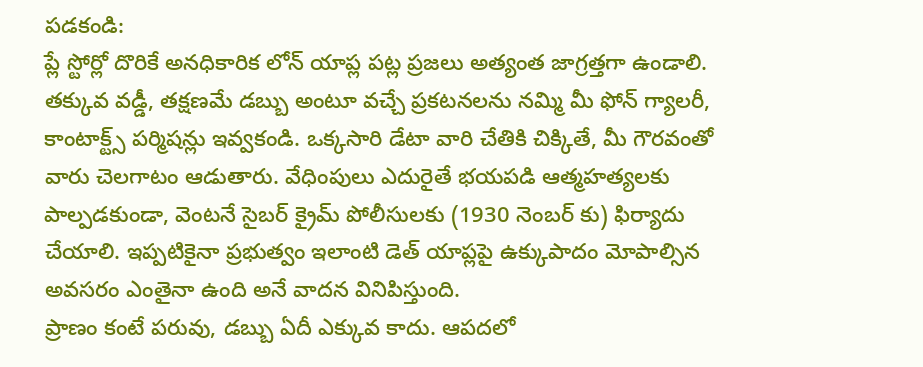పడకండి:
ప్లే స్టోర్లో దొరికే అనధికారిక లోన్ యాప్ల పట్ల ప్రజలు అత్యంత జాగ్రత్తగా ఉండాలి. తక్కువ వడ్డీ, తక్షణమే డబ్బు అంటూ వచ్చే ప్రకటనలను నమ్మి మీ ఫోన్ గ్యాలరీ, కాంటాక్ట్స్ పర్మిషన్లు ఇవ్వకండి. ఒక్కసారి డేటా వారి చేతికి చిక్కితే, మీ గౌరవంతో వారు చెలగాటం ఆడుతారు. వేధింపులు ఎదురైతే భయపడి ఆత్మహత్యలకు పాల్పడకుండా, వెంటనే సైబర్ క్రైమ్ పోలీసులకు (1930 నెంబర్ కు) ఫిర్యాదు చేయాలి. ఇప్పటికైనా ప్రభుత్వం ఇలాంటి డెత్ యాప్లపై ఉక్కుపాదం మోపాల్సిన అవసరం ఎంతైనా ఉంది అనే వాదన వినిపిస్తుంది.
ప్రాణం కంటే పరువు, డబ్బు ఏదీ ఎక్కువ కాదు. ఆపదలో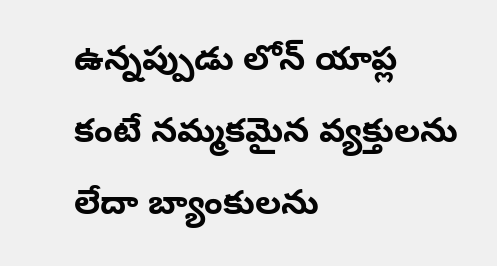ఉన్నప్పుడు లోన్ యాప్ల కంటే నమ్మకమైన వ్యక్తులను లేదా బ్యాంకులను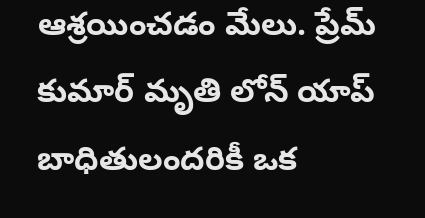ఆశ్రయించడం మేలు. ప్రేమ్ కుమార్ మృతి లోన్ యాప్ బాధితులందరికీ ఒక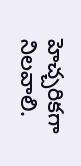హెచ్చరికగా నిలవాలి.